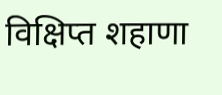विक्षिप्त शहाणा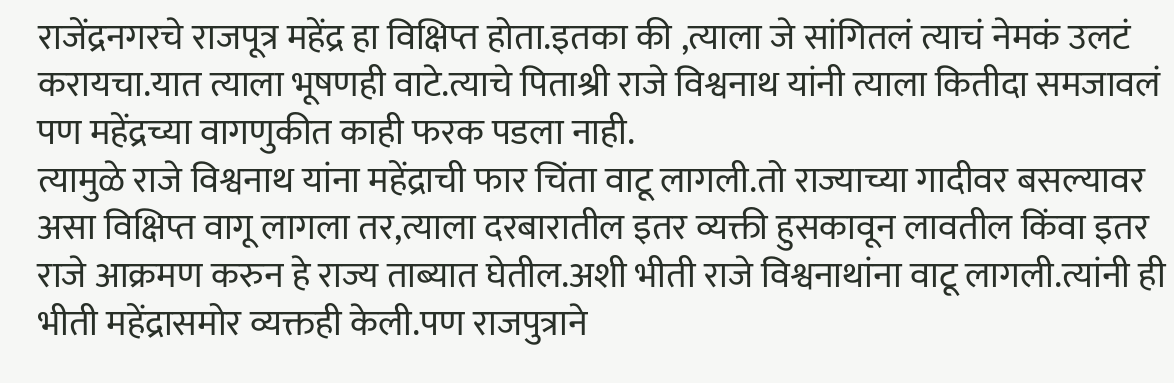राजेंद्रनगरचे राजपूत्र महेंद्र हा विक्षिप्त होता.इतका की ,त्याला जे सांगितलं त्याचं नेमकं उलटं करायचा.यात त्याला भूषणही वाटे.त्याचे पिताश्री राजे विश्वनाथ यांनी त्याला कितीदा समजावलं पण महेंद्रच्या वागणुकीत काही फरक पडला नाही.
त्यामुळे राजे विश्वनाथ यांना महेंद्राची फार चिंता वाटू लागली.तो राज्याच्या गादीवर बसल्यावर असा विक्षिप्त वागू लागला तर,त्याला दरबारातील इतर व्यक्ती हुसकावून लावतील किंवा इतर राजे आक्रमण करुन हे राज्य ताब्यात घेतील.अशी भीती राजे विश्वनाथांना वाटू लागली.त्यांनी ही भीती महेंद्रासमोर व्यक्तही केली.पण राजपुत्राने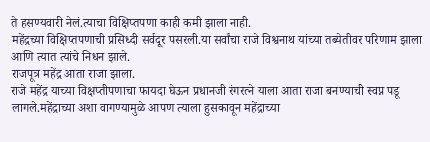ते हसण्यवारी नेलं.त्याचा विक्षिप्तपणा काही कमी झाला नाही.
महेंद्रच्या विक्षिप्तपणाची प्रसिध्दी सर्वदूर पसरली.या सर्वांचा राजे विश्वनाथ यांच्या तब्येतीवर परिणाम झाला आणि त्यात त्यांचे निधन झाले.
राजपूत्र महेंद्र आता राजा झाला.
राजे महेंद्र याच्या विक्षप्तीपणाचा फायदा घेऊन प्रधानजी रंगरत्ने याला आता राजा बनण्याची स्वप्न पडू लागले.महेंद्राच्या अशा वागण्यामुळे आपण त्याला हुसकावून महेंद्राच्या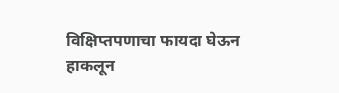विक्षिप्तपणाचा फायदा घेऊन हाकलून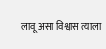लावू असा विश्वास त्याला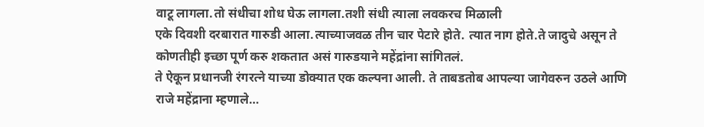वाटू लागला.तो संधीचा शोध घेऊ लागला.तशी संधी त्याला लवकरच मिळाली
एके दिवशी दरबारात गारुडी आला.त्याच्याजवळ तीन चार पेटारे होते. त्यात नाग होते.ते जादुचे असून ते कोणतीही इच्छा पूर्ण करु शकतात असं गारुडयाने महेंद्रांना सांगितलं.
ते ऐकून प्रधानजी रंगरत्ने याच्या डोक्यात एक कल्पना आली. ते ताबडतोब आपल्या जागेवरुन उठले आणि राजे महेंद्राना म्हणाले…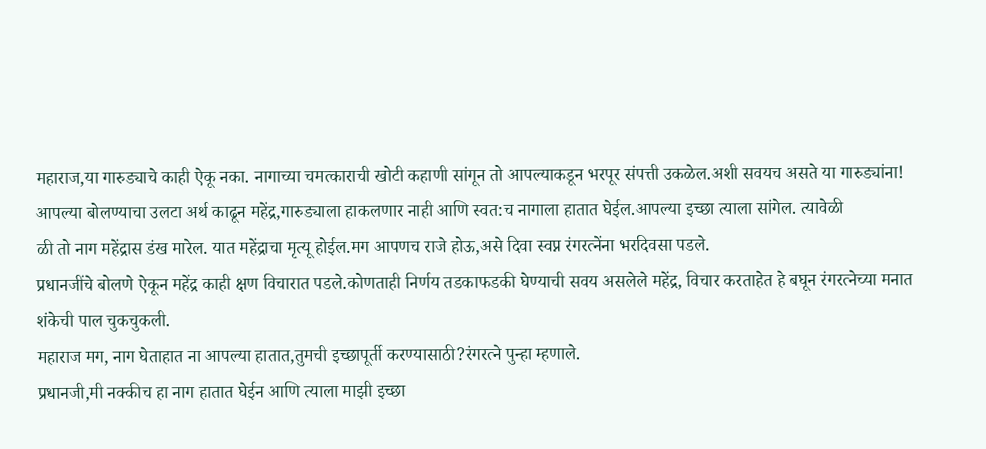महाराज,या गारुड्याचे काही ऐकू नका. नागाच्या चमत्काराची खोटी कहाणी सांगून तो आपल्याकडून भरपूर संपत्ती उकळेल.अशी सवयच असते या गारुड्यांना!
आपल्या बोलण्याचा उलटा अर्थ काढून महेंद्र,गारुड्याला हाकलणार नाही आणि स्वत:च नागाला हातात घेईल.आपल्या इच्छा त्याला सांगेल. त्यावेळी
ळी तो नाग महेंद्रास डंख मारेल. यात महेंद्राचा मृत्यू होईल.मग आपणच राजे होऊ,असे दिवा स्वप्न रंगरत्नेंना भरदिवसा पडले.
प्रधानजींचे बोलणे ऐकून महेंद्र काही क्षण विचारात पडले.कोणताही निर्णय तडकाफडकी घेण्याची सवय असलेले महेंद्र, विचार करताहेत हे बघून रंगरत्नेच्या मनात शंकेची पाल चुकचुकली.
महाराज मग, नाग घेताहात ना आपल्या हातात,तुमची इच्छापूर्ती करण्यासाठी?रंगरत्ने पुन्हा म्हणाले.
प्रधानजी,मी नक्कीच हा नाग हातात घेईन आणि त्याला माझी इच्छा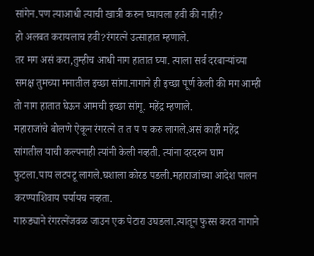सांगेन.पण त्याआधी त्याची खात्री करुन घ्यायला हवी की नाही?
हो अलबत करायलाच हवी?रंगरत्ने उत्साहात म्हणाले.
तर मग असं करा,तुम्हीच आधी नाग हातात घ्या. त्याला सर्व दरबाऱ्यांच्या समक्ष तुमच्या मनातील इच्छा सांगा.नागाने ही इच्छा पूर्ण केली की मग आम्ही तो नाग हातात घेऊन आमची इच्छा सांगू. महेंद्र म्हणाले.
महाराजांचे बोलणे ऐकून रंगरत्ने त त प प करु लागले.असं काही महेंद्र सांगतील याची कल्पनाही त्यांनी केली नव्हती. त्यांना दरदरुन घाम फुटला.पाय लटपटू लागले.घशाला कोरड पडली.महाराजांच्या आदेश पालन करण्याशिवाय पर्यायच नव्हता.
गारुड्याने रंगरत्नेंजवळ जाउन एक पेटारा उघडला.त्यातून फुस्स करत नागाने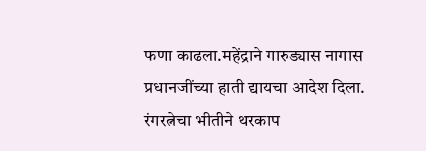फणा काढला.महेंद्राने गारुड्यास नागास प्रधानजींच्या हाती द्यायचा आदेश दिला.
रंगरत्नेचा भीतीने थरकाप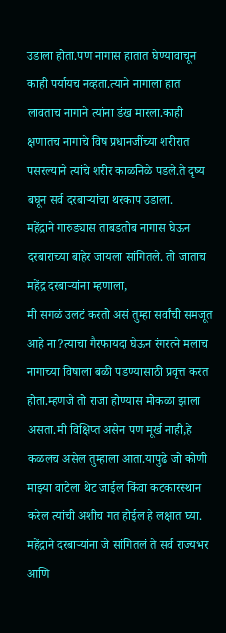उडाला होता.पण नागास हातात घेण्यावाचून काही पर्यायच नव्हता.त्याने नागाला हात लावताच नागाने त्यांना डंख मारला.काही क्षणातच नागाचे विष प्रधानजींच्या शरीरात पसरल्याने त्यांचे शरीर काळनिळे पडले.ते दृष्य बघून सर्व दरबाऱ्यांचा थरकाप उडाला.
महेंद्राने गारुड्यास ताबडतोब नागास घेऊन दरबाराच्या बाहेर जायला सांगितले. तो जाताच महेंद्र दरबाऱ्यांना म्हणाला,
मी सगळं उलटं करतो असं तुम्हा सर्वांची समजूत आहे ना?त्याचा गैरफायदा घेऊन रंगरत्ने मलाच नागाच्या विषाला बळी पडण्यासाठी प्रवृत्त करत होता.म्हणजे तो राजा होण्यास मोकळा झाला असता.मी विक्षिप्त असेन पण मूर्ख नाही,हे कळलच असेल तुम्हाला आता.यापुढे जो कोणी माझ्या वाटेला थेट जाईल किंवा कटकारस्थान करेल त्यांची अशीच गत होईल हे लक्षात घ्या.
महेंद्राने दरबाऱ्यांना जे सांगितलं ते सर्व राज्यभर आणि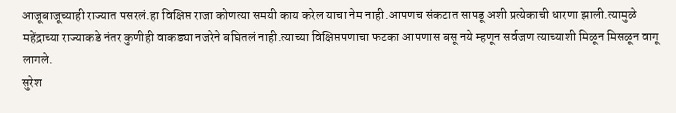आजूबाजूच्याही राज्यात पसरलं.हा विक्षिप्त राजा कोणत्या समयी काय करेल याचा नेम नाही.आपणच संकटात सापडू अशी प्रत्येकाची धारणा झाली.त्यामुळे महेंद्राच्या राज्याकडे नंतर कुणीही वाकड्या नजरेने बघितलं नाही.त्याच्या विक्षिप्तपणाचा फटका आपणास बसू नये म्हणून सर्वजण त्याच्याशी मिळून मिसळून वागू लागले.
सुरेश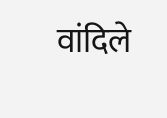वांदिले